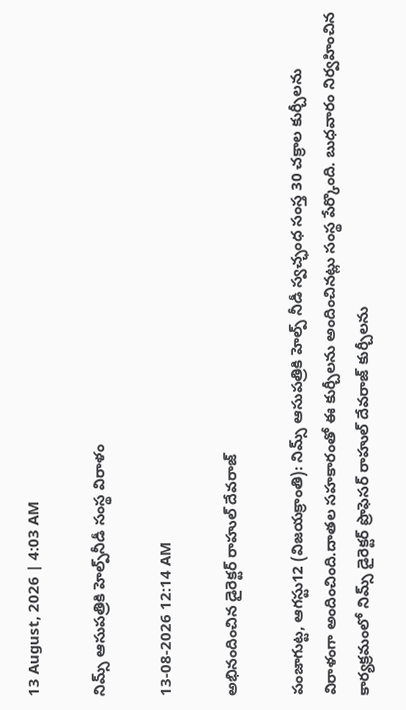13 August, 2026 | 4:03 AM

నిమ్స్ ఆసుపత్రికి హెల్ప్‌నీడీ సంస్థ విరాళం

13-08-2026 12:14 AM

అభినందించిన డైరెక్టర్ రాహుల్ దేవరాజ్

పంజాగుట్ట, ఆగస్టు12 (విజయక్రాంతి): నిమ్స్ ఆసుపత్రికి హెల్ప్ నీడీ స్వచ్ఛంధ సంస్త 30 చక్రాల కుర్చీలను విరాళంగా అందించింది.దాతల సహకారంతో ఈ కుర్చీలను అందించినట్లు సంస్థ పేర్కొంది. బుధవారం నిర్వహించిన కార్యక్రమంలో నిమ్స్ డైరెక్టర్ ప్రొఫెసర్ రాహుల్ దేవరాజ్ కుర్చీలను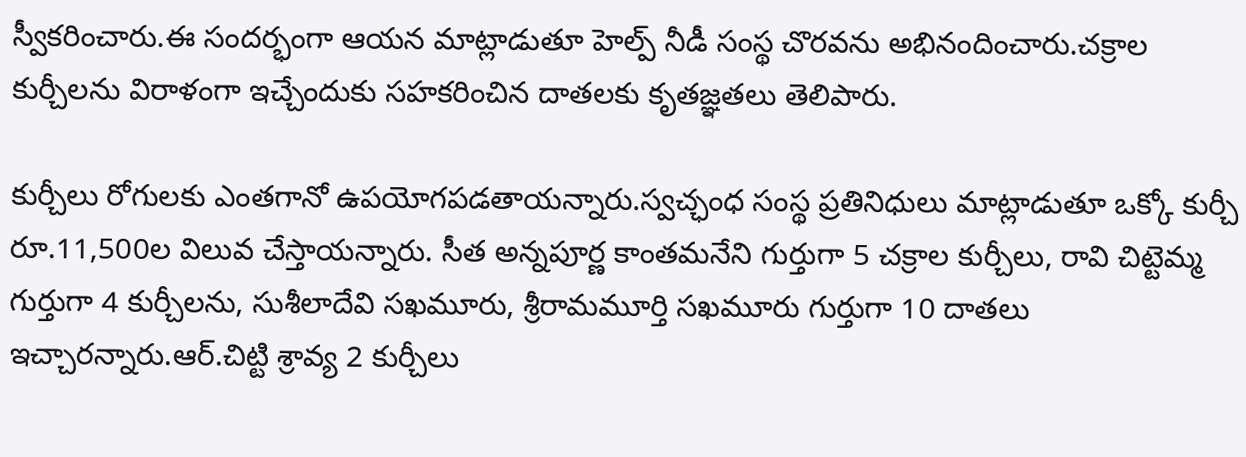స్వీకరించారు.ఈ సందర్భంగా ఆయన మాట్లాడుతూ హెల్ప్ నీడీ సంస్థ చొరవను అభినందించారు.చక్రాల కుర్చీలను విరాళంగా ఇచ్చేందుకు సహకరించిన దాతలకు కృతజ్ఞతలు తెలిపారు.

కుర్చీలు రోగులకు ఎంతగానో ఉపయోగపడతాయన్నారు.స్వచ్ఛంధ సంస్థ ప్రతినిధులు మాట్లాడుతూ ఒక్కో కుర్చీ రూ.11,500ల విలువ చేస్తాయన్నారు. సీత అన్నపూర్ణ కాంతమనేని గుర్తుగా 5 చక్రాల కుర్చీలు, రావి చిట్టెమ్మ గుర్తుగా 4 కుర్చీలను, సుశీలాదేవి సఖమూరు, శ్రీరామమూర్తి సఖమూరు గుర్తుగా 10 దాతలు ఇచ్చారన్నారు.ఆర్.చిట్టి శ్రావ్య 2 కుర్చీలు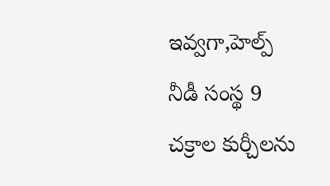ఇవ్వగా,హెల్ప్ నీడీ సంస్థ 9 చక్రాల కుర్చీలను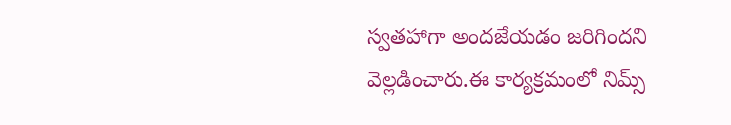స్వతహాగా అందజేయడం జరిగిందని వెల్లడించారు.ఈ కార్యక్రమంలో నిమ్స్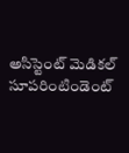అసిస్టెంట్ మెడికల్ సూపరింటిండెంట్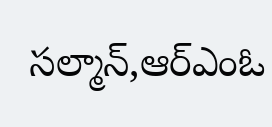సల్మాన్,ఆర్‌ఎంఓ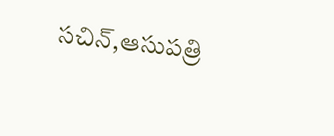సచిన్,ఆసుపత్రి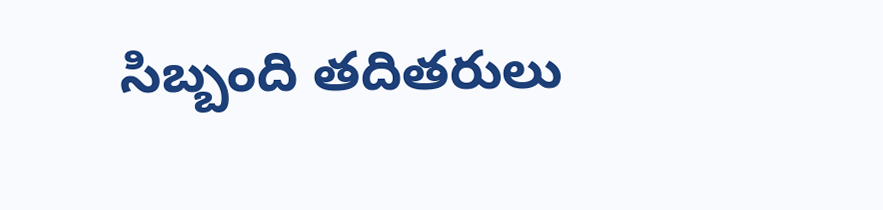సిబ్బంది తదితరులు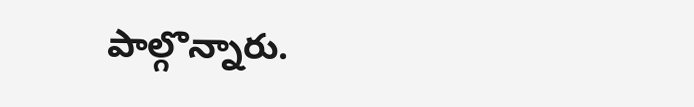పాల్గొన్నారు.